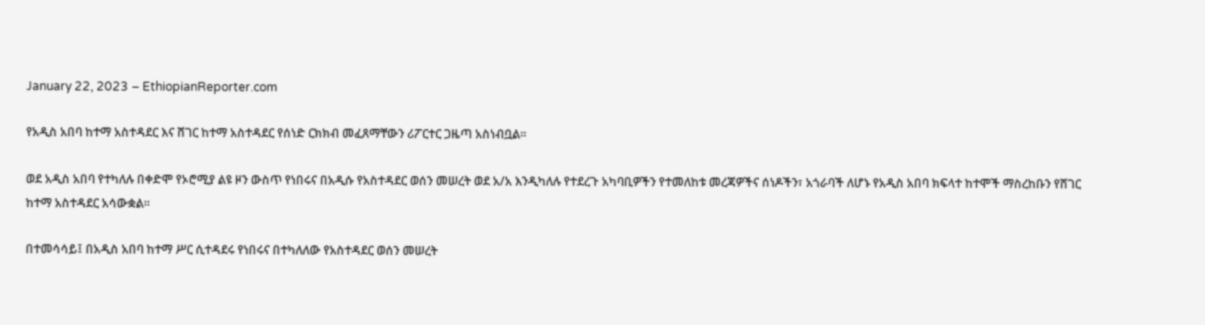January 22, 2023 – EthiopianReporter.com

የአዲስ አበባ ከተማ አስተዳደር እና ሸገር ከተማ አስተዳደር የሰነድ ርክክብ መፈጸማቸውን ሪፖርተር ጋዜጣ አስነብቧል።

ወደ አዲስ አበባ የተካለሉ በቀድሞ የኦሮሚያ ልዩ ዞን ውስጥ የነበሩና በአዲሱ የአስተዳደር ወሰን መሠረት ወደ አ/አ እንዲካለሉ የተደረጉ አካባቢዎችን የተመለከቱ መረጃዎችና ሰነዶችን፣ አጎራባች ለሆኑ የአዲስ አበባ ክፍላተ ከተሞች ማስረከቡን የሸገር ከተማ አስተዳደር አሳውቋል።

በተመሳሳይ፤ በአዲስ አበባ ከተማ ሥር ሲተዳደሩ የነበሩና በተካለለው የአስተዳደር ወሰን መሠረት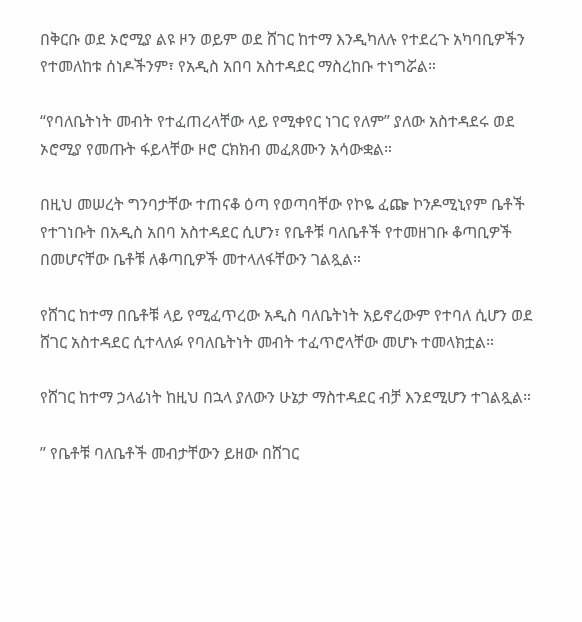በቅርቡ ወደ ኦሮሚያ ልዩ ዞን ወይም ወደ ሸገር ከተማ እንዲካለሉ የተደረጉ አካባቢዎችን የተመለከቱ ሰነዶችንም፣ የአዲስ አበባ አስተዳደር ማስረከቡ ተነግሯል።

“የባለቤትነት መብት የተፈጠረላቸው ላይ የሚቀየር ነገር የለም” ያለው አስተዳደሩ ወደ ኦሮሚያ የመጡት ፋይላቸው ዞሮ ርክክብ መፈጸሙን አሳውቋል።

በዚህ መሠረት ግንባታቸው ተጠናቆ ዕጣ የወጣባቸው የኮዬ ፈጬ ኮንዶሚኒየም ቤቶች የተገነቡት በአዲስ አበባ አስተዳደር ሲሆን፣ የቤቶቹ ባለቤቶች የተመዘገቡ ቆጣቢዎች በመሆናቸው ቤቶቹ ለቆጣቢዎች መተላለፋቸውን ገልጿል።

የሸገር ከተማ በቤቶቹ ላይ የሚፈጥረው አዲስ ባለቤትነት አይኖረውም የተባለ ሲሆን ወደ ሸገር አስተዳደር ሲተላለፉ የባለቤትነት መብት ተፈጥሮላቸው መሆኑ ተመላክቷል።

የሸገር ከተማ ኃላፊነት ከዚህ በኋላ ያለውን ሁኔታ ማስተዳደር ብቻ እንደሚሆን ተገልጿል።

” የቤቶቹ ባለቤቶች መብታቸውን ይዘው በሸገር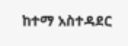ከተማ አስተዳደር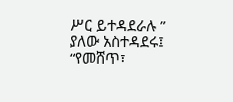ሥር ይተዳደራሉ ” ያለው አስተዳደሩ፤ “የመሸጥ፣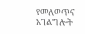የመለወጥና አገልግሎት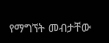የማግኘት መብታቸው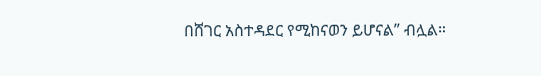በሸገር አስተዳደር የሚከናወን ይሆናል” ብሏል።